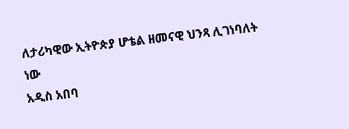ለታሪካዊው ኢትዮጵያ ሆቴል ዘመናዊ ህንጻ ሊገነባለት ነው
አዲስ አበባ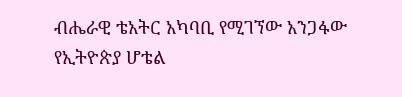ብሔራዊ ቴአትር አካባቢ የሚገኘው አንጋፋው የኢትዮጵያ ሆቴል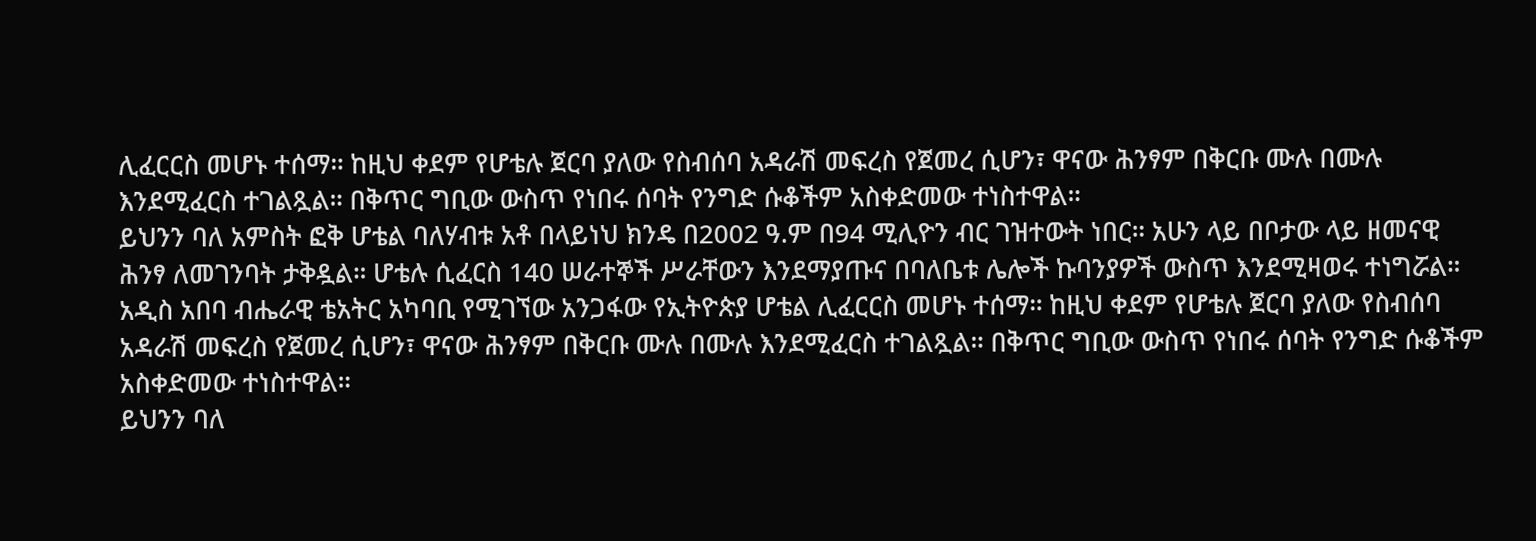ሊፈርርስ መሆኑ ተሰማ። ከዚህ ቀደም የሆቴሉ ጀርባ ያለው የስብሰባ አዳራሽ መፍረስ የጀመረ ሲሆን፣ ዋናው ሕንፃም በቅርቡ ሙሉ በሙሉ እንደሚፈርስ ተገልጿል። በቅጥር ግቢው ውስጥ የነበሩ ሰባት የንግድ ሱቆችም አስቀድመው ተነስተዋል።
ይህንን ባለ አምስት ፎቅ ሆቴል ባለሃብቱ አቶ በላይነህ ክንዴ በ2002 ዓ.ም በ94 ሚሊዮን ብር ገዝተውት ነበር። አሁን ላይ በቦታው ላይ ዘመናዊ ሕንፃ ለመገንባት ታቅዷል። ሆቴሉ ሲፈርስ 140 ሠራተኞች ሥራቸውን እንደማያጡና በባለቤቱ ሌሎች ኩባንያዎች ውስጥ እንደሚዛወሩ ተነግሯል።
አዲስ አበባ ብሔራዊ ቴአትር አካባቢ የሚገኘው አንጋፋው የኢትዮጵያ ሆቴል ሊፈርርስ መሆኑ ተሰማ። ከዚህ ቀደም የሆቴሉ ጀርባ ያለው የስብሰባ አዳራሽ መፍረስ የጀመረ ሲሆን፣ ዋናው ሕንፃም በቅርቡ ሙሉ በሙሉ እንደሚፈርስ ተገልጿል። በቅጥር ግቢው ውስጥ የነበሩ ሰባት የንግድ ሱቆችም አስቀድመው ተነስተዋል።
ይህንን ባለ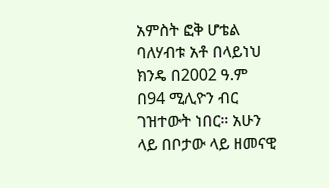አምስት ፎቅ ሆቴል ባለሃብቱ አቶ በላይነህ ክንዴ በ2002 ዓ.ም በ94 ሚሊዮን ብር ገዝተውት ነበር። አሁን ላይ በቦታው ላይ ዘመናዊ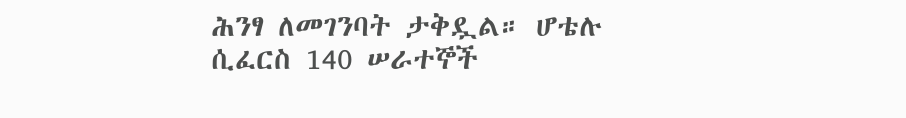ሕንፃ ለመገንባት ታቅዷል። ሆቴሉ ሲፈርስ 140 ሠራተኞች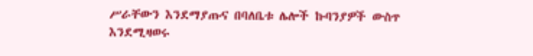ሥራቸውን እንደማያጡና በባለቤቱ ሌሎች ኩባንያዎች ውስጥ እንደሚዛወሩ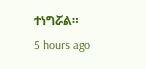ተነግሯል።
5 hours ago